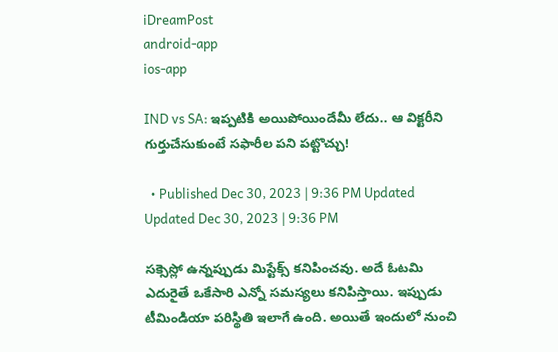iDreamPost
android-app
ios-app

IND vs SA: ఇప్పటికి అయిపోయిందేమీ లేదు.. ఆ విక్టరీని గుర్తుచేసుకుంటే సఫారీల పని పట్టొచ్చు!

  • Published Dec 30, 2023 | 9:36 PM Updated Updated Dec 30, 2023 | 9:36 PM

సక్సెస్లో ఉన్నప్పుడు మిస్టేక్స్ కనిపించవు. అదే ఓటమి ఎదురైతే ఒకేసారి ఎన్నో సమస్యలు కనిపిస్తాయి. ఇప్పుడు టీమిండియా పరిస్థితి ఇలాగే ఉంది. అయితే ఇందులో నుంచి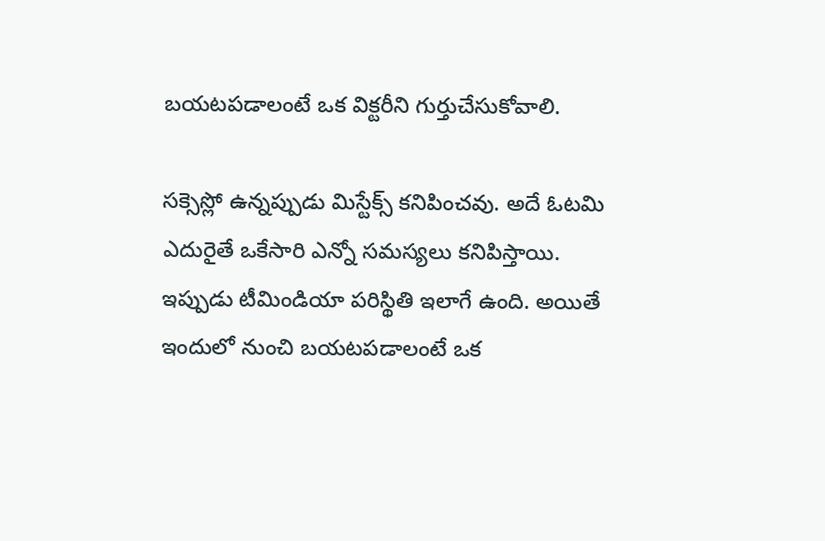బయటపడాలంటే ఒక విక్టరీని గుర్తుచేసుకోవాలి.

సక్సెస్లో ఉన్నప్పుడు మిస్టేక్స్ కనిపించవు. అదే ఓటమి ఎదురైతే ఒకేసారి ఎన్నో సమస్యలు కనిపిస్తాయి. ఇప్పుడు టీమిండియా పరిస్థితి ఇలాగే ఉంది. అయితే ఇందులో నుంచి బయటపడాలంటే ఒక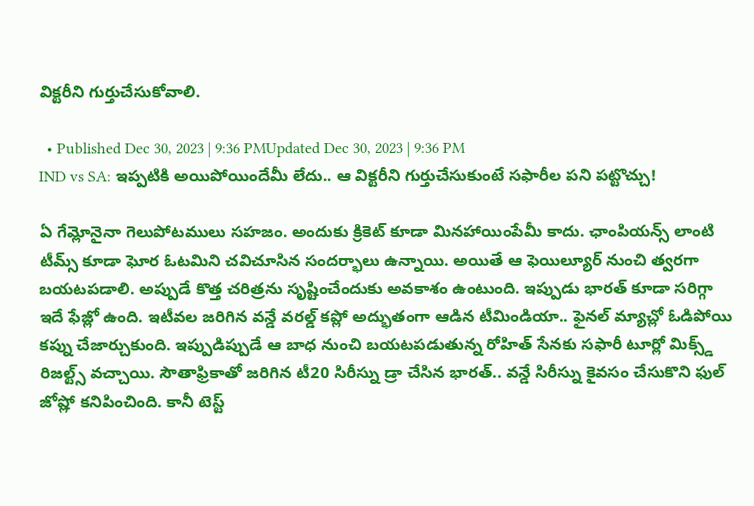విక్టరీని గుర్తుచేసుకోవాలి.

  • Published Dec 30, 2023 | 9:36 PMUpdated Dec 30, 2023 | 9:36 PM
IND vs SA: ఇప్పటికి అయిపోయిందేమీ లేదు.. ఆ విక్టరీని గుర్తుచేసుకుంటే సఫారీల పని పట్టొచ్చు!

ఏ గేమ్లోనైనా గెలుపోటములు సహజం. అందుకు క్రికెట్ కూడా మినహాయింపేమీ కాదు. ఛాంపియన్స్ లాంటి టీమ్స్ కూడా ఘోర ఓటమిని చవిచూసిన సందర్భాలు ఉన్నాయి. అయితే ఆ ఫెయిల్యూర్ నుంచి త్వరగా బయటపడాలి. అప్పుడే కొత్త చరిత్రను సృష్టించేందుకు అవకాశం ఉంటుంది. ఇప్పుడు భారత్ కూడా సరిగ్గా ఇదే ఫేజ్లో ఉంది. ఇటీవల జరిగిన వన్డే వరల్డ్ కప్లో అద్భుతంగా ఆడిన టీమిండియా.. ఫైనల్ మ్యాచ్లో ఓడిపోయి కప్ను చేజార్చుకుంది. ఇప్పుడిప్పుడే ఆ బాధ నుంచి బయటపడుతున్న రోహిత్ సేనకు సఫారీ టూర్లో మిక్స్డ్ రిజల్ట్స్ వచ్చాయి. సౌతాఫ్రికాతో జరిగిన టీ20 సిరీస్ను డ్రా చేసిన భారత్.. వన్డే సిరీస్ను కైవసం చేసుకొని ఫుల్ జోష్లో కనిపించింది. కానీ టెస్ట్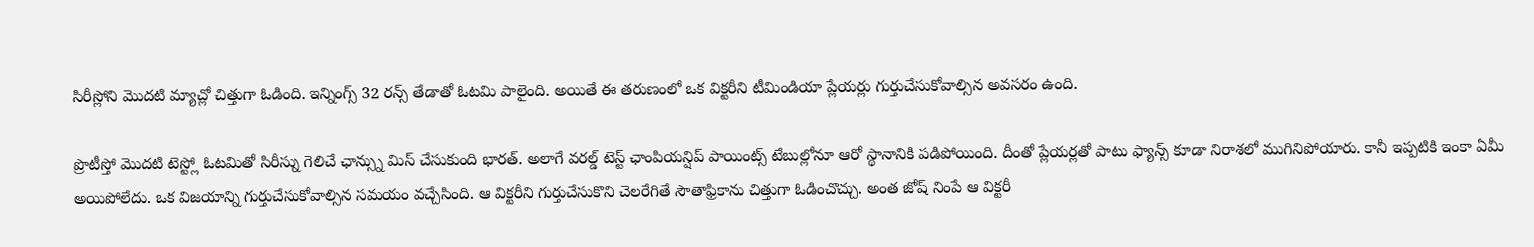సిరీస్లోని మొదటి మ్యాచ్లో చిత్తుగా ఓడింది. ఇన్నింగ్స్ 32 రన్స్ తేడాతో ఓటమి పాలైంది. అయితే ఈ తరుణంలో ఒక విక్టరీని టీమిండియా ప్లేయర్లు గుర్తుచేసుకోవాల్సిన అవసరం ఉంది.

ప్రొటీస్తో మొదటి టెస్ట్లో ఓటమితో సిరీస్ను గెలిచే ఛాన్స్ను మిస్ చేసుకుంది భారత్. అలాగే వరల్డ్ టెస్ట్ ఛాంపియన్షిప్ పాయింట్స్ టేబుల్లోనూ ఆరో స్థానానికి పడిపోయింది. దీంతో ప్లేయర్లతో పాటు ఫ్యాన్స్ కూడా నిరాశలో ముగినిపోయారు. కానీ ఇప్పటికి ఇంకా ఏమీ అయిపోలేదు. ఒక విజయాన్ని గుర్తుచేసుకోవాల్సిన సమయం వచ్చేసింది. ఆ విక్టరీని గుర్తుచేసుకొని చెలరేగితే సౌతాఫ్రికాను చిత్తుగా ఓడించొచ్చు. అంత జోష్ నింపే ఆ విక్టరీ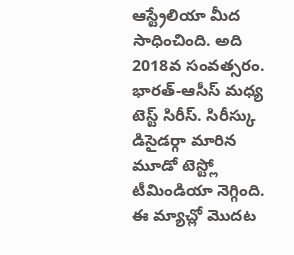ఆస్ట్రేలియా మీద సాధించింది. అది 2018వ సంవత్సరం. భారత్-ఆసీస్ మధ్య టెస్ట్ సిరీస్. సిరీస్కు డిసైడర్గా మారిన మూడో టెస్ట్లో టీమిండియా నెగ్గింది. ఈ మ్యాచ్లో మొదట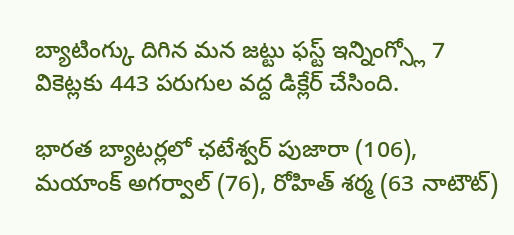బ్యాటింగ్కు దిగిన మన జట్టు ఫస్ట్ ఇన్నింగ్స్లో 7 వికెట్లకు 443 పరుగుల వద్ద డిక్లేర్ చేసింది.

భారత బ్యాటర్లలో ఛటేశ్వర్ పుజారా (106), మయాంక్ అగర్వాల్ (76), రోహిత్ శర్మ (63 నాటౌట్)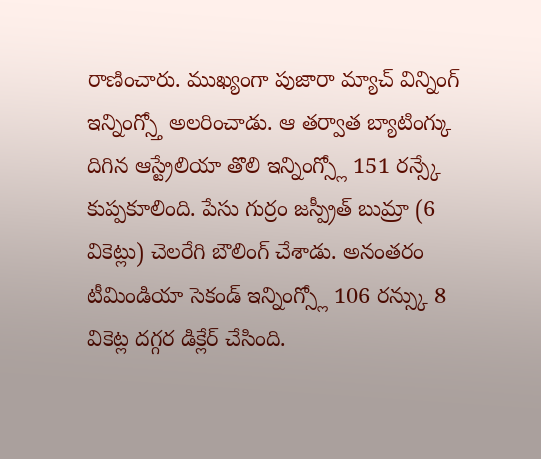రాణించారు. ముఖ్యంగా పుజారా మ్యాచ్ విన్నింగ్ ఇన్నింగ్స్తో అలరించాడు. ఆ తర్వాత బ్యాటింగ్కు దిగిన ఆస్ట్రేలియా తొలి ఇన్నింగ్స్లో 151 రన్స్కే కుప్పకూలింది. పేసు గుర్రం జస్ప్రీత్ బుమ్రా (6 వికెట్లు) చెలరేగి బౌలింగ్ చేశాడు. అనంతరం టీమిండియా సెకండ్ ఇన్నింగ్స్లో 106 రన్స్కు 8 వికెట్ల దగ్గర డిక్లేర్ చేసింది.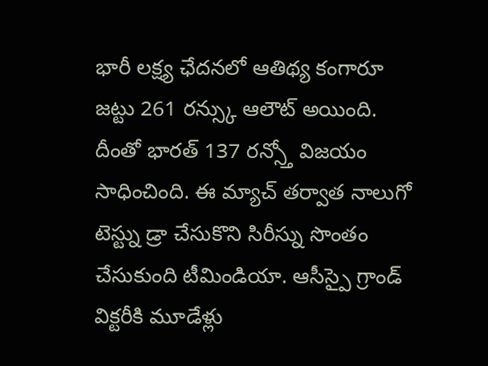భారీ లక్ష్య ఛేదనలో ఆతిథ్య కంగారూ జట్టు 261 రన్స్కు ఆలౌట్ అయింది. దీంతో భారత్ 137 రన్స్తో విజయం సాధించింది. ఈ మ్యాచ్ తర్వాత నాలుగో టెస్ట్ను డ్రా చేసుకొని సిరీస్ను సొంతం చేసుకుంది టీమిండియా. ఆసీస్పై గ్రాండ్ విక్టరీకి మూడేళ్లు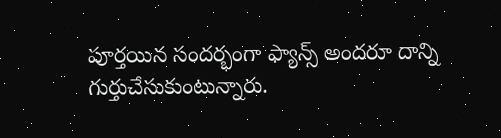పూర్తయిన సందర్భంగా ఫ్యాన్స్ అందరూ దాన్ని గుర్తుచేసుకుంటున్నారు.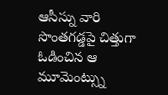ఆసీస్ను వారి సొంతగడ్డపై చిత్తుగా ఓడించిన ఆ మూమెంట్స్ను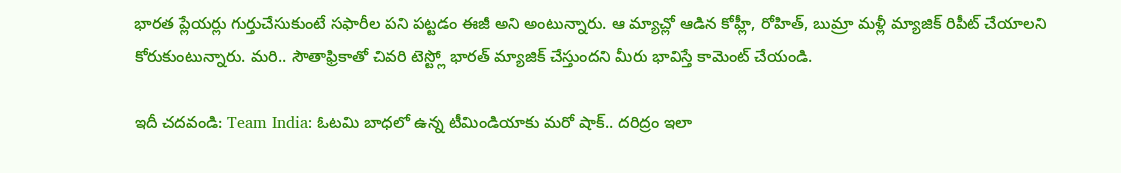భారత ప్లేయర్లు గుర్తుచేసుకుంటే సఫారీల పని పట్టడం ఈజీ అని అంటున్నారు. ఆ మ్యాచ్లో ఆడిన కోహ్లీ, రోహిత్, బుమ్రా మళ్లీ మ్యాజిక్ రిపీట్ చేయాలని కోరుకుంటున్నారు. మరి.. సౌతాఫ్రికాతో చివరి టెస్ట్లో భారత్ మ్యాజిక్ చేస్తుందని మీరు భావిస్తే కామెంట్ చేయండి.

ఇదీ చదవండి: Team India: ఓటమి బాధలో ఉన్న టీమిండియాకు మరో షాక్.. దరిద్రం ఇలా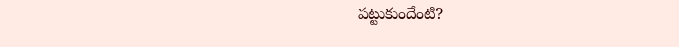పట్టుకుందేంటి?